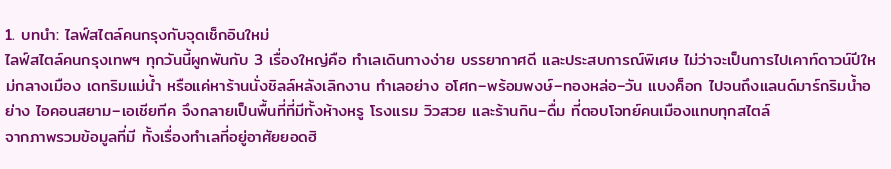1. บทนำ: ไลฟ์สไตล์คนกรุงกับจุดเช็กอินใหม่
ไลฟ์สไตล์คนกรุงเทพฯ ทุกวันนี้ผูกพันกับ 3 เรื่องใหญ่คือ ทำเลเดินทางง่าย บรรยากาศดี และประสบการณ์พิเศษ ไม่ว่าจะเป็นการไปเคาท์ดาวน์ปีใหม่กลางเมือง เดทริมแม่น้ำ หรือแค่หาร้านนั่งชิลล์หลังเลิกงาน ทำเลอย่าง อโศก–พร้อมพงษ์–ทองหล่อ–วัน แบงค็อก ไปจนถึงแลนด์มาร์กริมน้ำอย่าง ไอคอนสยาม–เอเชียทีค จึงกลายเป็นพื้นที่ที่มีทั้งห้างหรู โรงแรม วิวสวย และร้านกิน–ดื่ม ที่ตอบโจทย์คนเมืองแทบทุกสไตล์
จากภาพรวมข้อมูลที่มี ทั้งเรื่องทำเลที่อยู่อาศัยยอดฮิ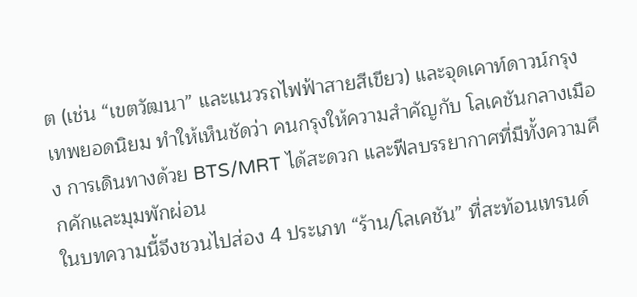ต (เช่น “เขตวัฒนา” และแนวรถไฟฟ้าสายสีเขียว) และจุดเคาท์ดาวน์กรุงเทพยอดนิยม ทำให้เห็นชัดว่า คนกรุงให้ความสำคัญกับ โลเคชันกลางเมือง การเดินทางด้วย BTS/MRT ได้สะดวก และฟีลบรรยากาศที่มีทั้งความคึกคักและมุมพักผ่อน
ในบทความนี้จึงชวนไปส่อง 4 ประเภท “ร้าน/โลเคชัน” ที่สะท้อนเทรนด์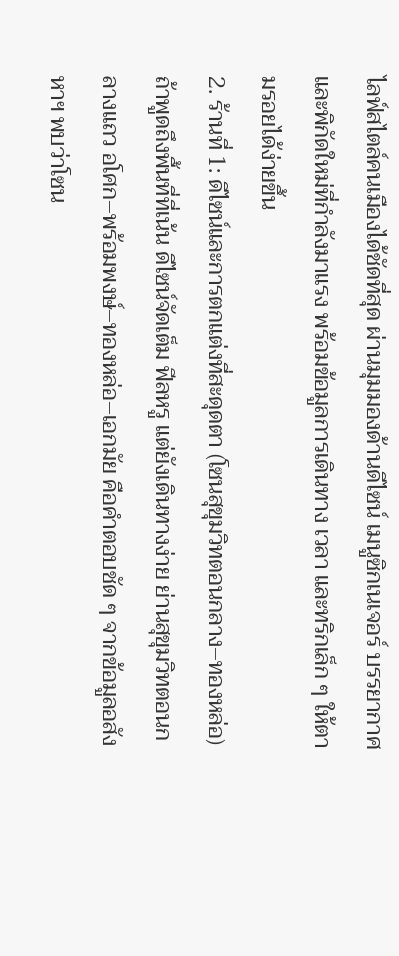ไลฟ์สไตล์คนเมืองได้ชัดที่สุด ผ่านมุมมองด้านดีไซน์ เมนูซิกเนเจอร์ บรรยากาศ และพิกัดใหม่ที่กำลังมาแรง พร้อมข้อมูลการเดินทาง เวลา และทริกเล็ก ๆ ให้ตามรอยได้ง่ายขึ้น
2. ร้านที่ 1: ดีไซน์และการตกแต่งที่สะดุดตา (โซนสุขุมวิทตอนกลาง–ทองหล่อ)
ถ้าพูดถึงพื้นที่ที่เน้น ดีไซน์จัดเต็ม ฟีลหรู แต่ยังเดินทางง่าย ย่านสุขุมวิทตอนกลางแถว อโศก–พร้อมพงษ์–ทองหล่อ–เอกมัย คือคำตอบชัด ๆ จากข้อมูลอสังหาฯ พบว่าโซน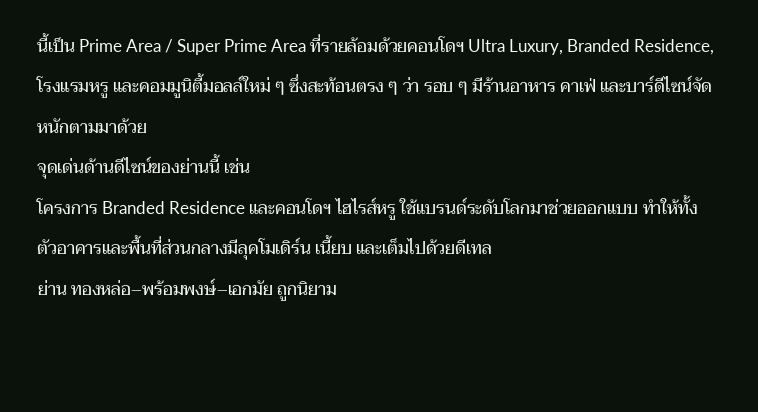นี้เป็น Prime Area / Super Prime Area ที่รายล้อมด้วยคอนโดฯ Ultra Luxury, Branded Residence, โรงแรมหรู และคอมมูนิตี้มอลล์ใหม่ ๆ ซึ่งสะท้อนตรง ๆ ว่า รอบ ๆ มีร้านอาหาร คาเฟ่ และบาร์ดีไซน์จัดหนักตามมาด้วย
จุดเด่นด้านดีไซน์ของย่านนี้ เช่น
โครงการ Branded Residence และคอนโดฯ ไฮไรส์หรู ใช้แบรนด์ระดับโลกมาช่วยออกแบบ ทำให้ทั้งตัวอาคารและพื้นที่ส่วนกลางมีลุคโมเดิร์น เนี้ยบ และเต็มไปด้วยดีเทล
ย่าน ทองหล่อ–พร้อมพงษ์–เอกมัย ถูกนิยาม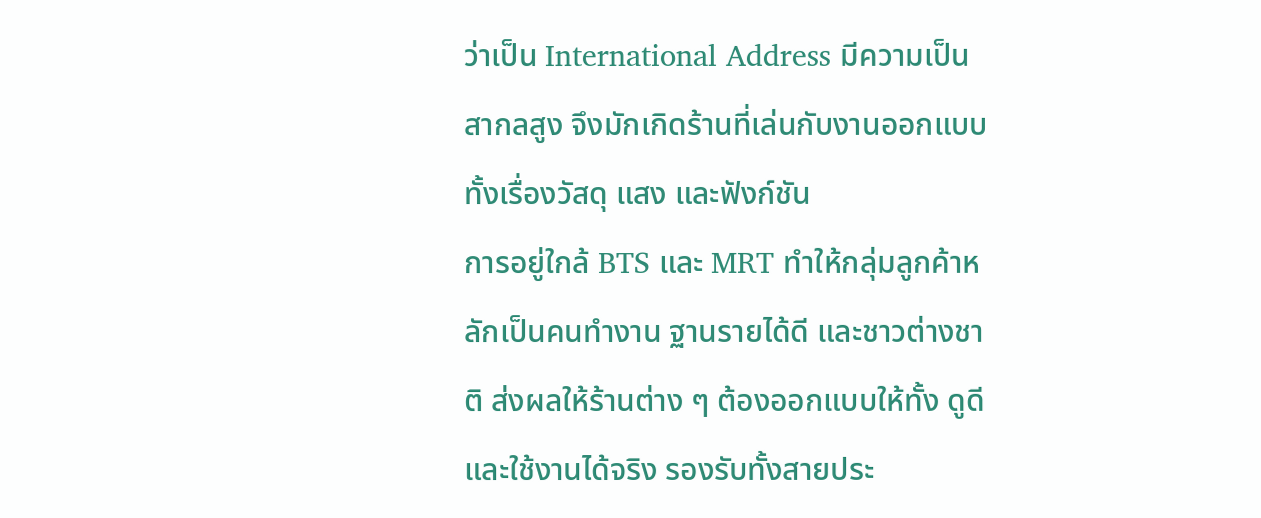ว่าเป็น International Address มีความเป็นสากลสูง จึงมักเกิดร้านที่เล่นกับงานออกแบบ ทั้งเรื่องวัสดุ แสง และฟังก์ชัน
การอยู่ใกล้ BTS และ MRT ทำให้กลุ่มลูกค้าหลักเป็นคนทำงาน ฐานรายได้ดี และชาวต่างชาติ ส่งผลให้ร้านต่าง ๆ ต้องออกแบบให้ทั้ง ดูดีและใช้งานได้จริง รองรับทั้งสายประ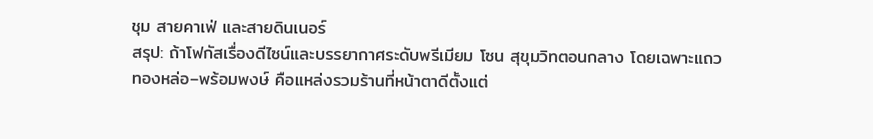ชุม สายคาเฟ่ และสายดินเนอร์
สรุป: ถ้าโฟกัสเรื่องดีไซน์และบรรยากาศระดับพรีเมียม โซน สุขุมวิทตอนกลาง โดยเฉพาะแถวทองหล่อ–พร้อมพงษ์ คือแหล่งรวมร้านที่หน้าตาดีตั้งแต่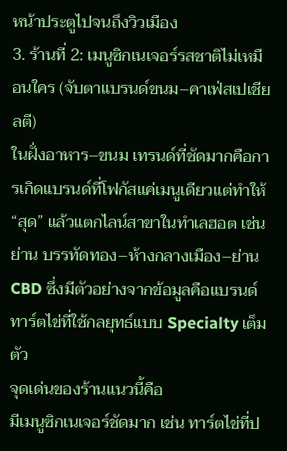หน้าประตูไปจนถึงวิวเมือง
3. ร้านที่ 2: เมนูซิกเนเจอร์รสชาติไม่เหมือนใคร (จับตาแบรนด์ขนม–คาเฟ่สเปเชียลตี)
ในฝั่งอาหาร–ขนม เทรนด์ที่ชัดมากคือการเกิดแบรนด์ที่โฟกัสแค่เมนูเดียวแต่ทำให้ “สุด” แล้วแตกไลน์สาขาในทำเลฮอต เช่น ย่าน บรรทัดทอง–ห้างกลางเมือง–ย่าน CBD ซึ่งมีตัวอย่างจากข้อมูลคือแบรนด์ทาร์ตไข่ที่ใช้กลยุทธ์แบบ Specialty เต็มตัว
จุดเด่นของร้านแนวนี้คือ
มีเมนูซิกเนเจอร์ชัดมาก เช่น ทาร์ตไข่ที่ป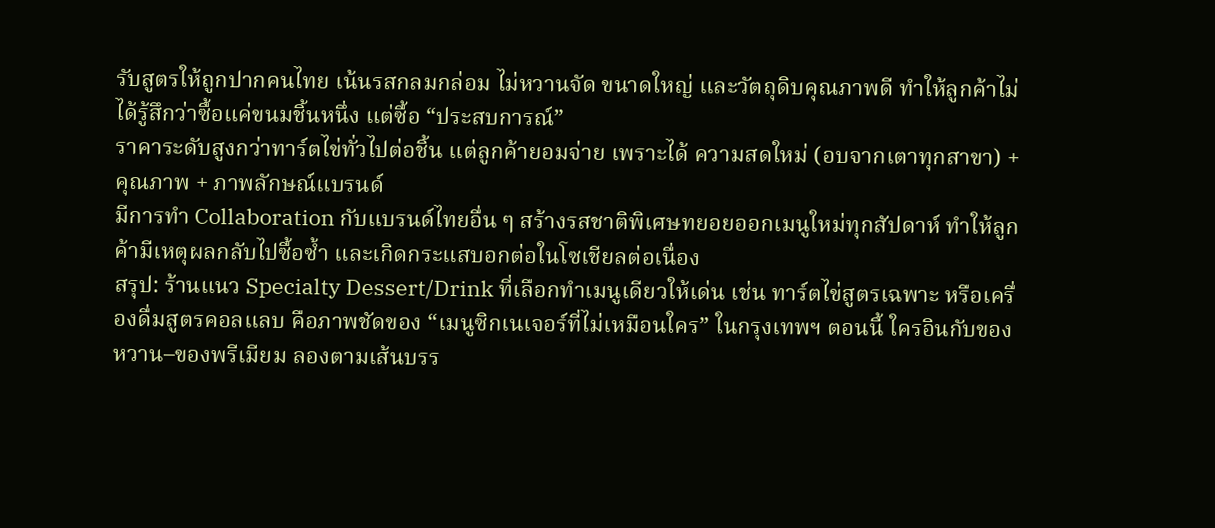รับสูตรให้ถูกปากคนไทย เน้นรสกลมกล่อม ไม่หวานจัด ขนาดใหญ่ และวัตถุดิบคุณภาพดี ทำให้ลูกค้าไม่ได้รู้สึกว่าซื้อแค่ขนมชิ้นหนึ่ง แต่ซื้อ “ประสบการณ์”
ราคาระดับสูงกว่าทาร์ตไข่ทั่วไปต่อชิ้น แต่ลูกค้ายอมจ่าย เพราะได้ ความสดใหม่ (อบจากเตาทุกสาขา) + คุณภาพ + ภาพลักษณ์แบรนด์
มีการทำ Collaboration กับแบรนด์ไทยอื่น ๆ สร้างรสชาติพิเศษทยอยออกเมนูใหม่ทุกสัปดาห์ ทำให้ลูกค้ามีเหตุผลกลับไปซื้อซ้ำ และเกิดกระแสบอกต่อในโซเชียลต่อเนื่อง
สรุป: ร้านแนว Specialty Dessert/Drink ที่เลือกทำเมนูเดียวให้เด่น เช่น ทาร์ตไข่สูตรเฉพาะ หรือเครื่องดื่มสูตรคอลแลบ คือภาพชัดของ “เมนูซิกเนเจอร์ที่ไม่เหมือนใคร” ในกรุงเทพฯ ตอนนี้ ใครอินกับของหวาน–ของพรีเมียม ลองตามเส้นบรร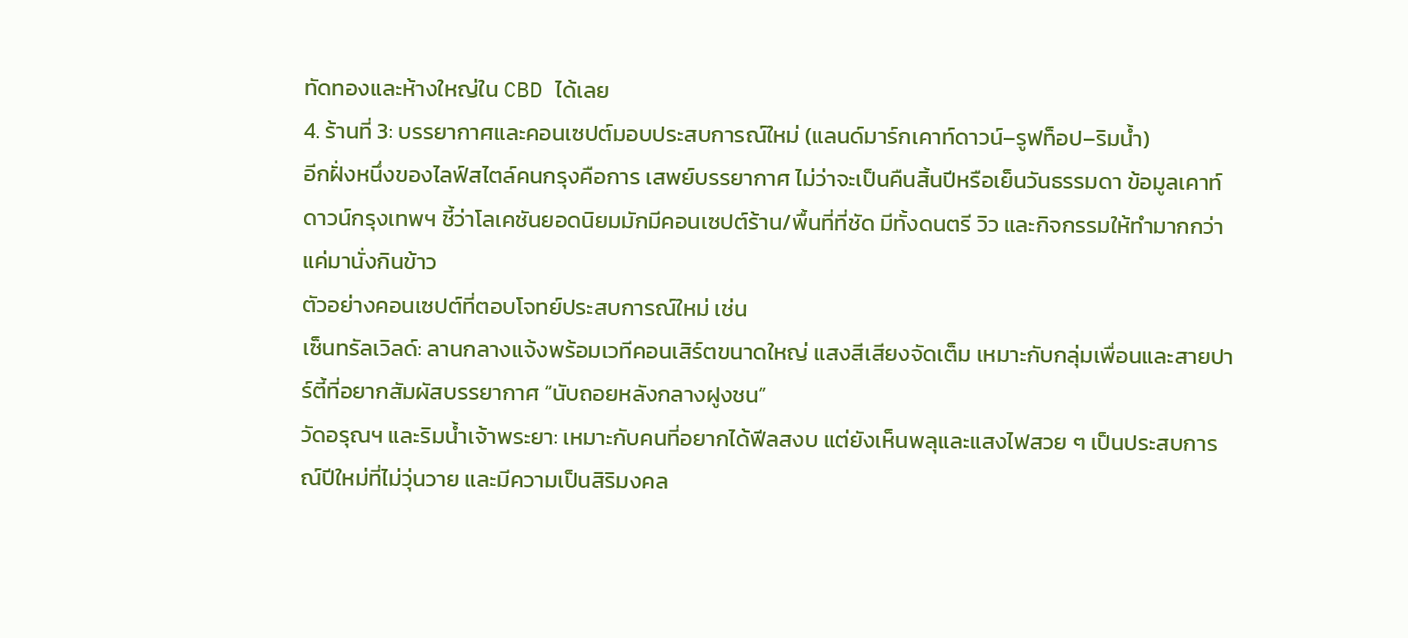ทัดทองและห้างใหญ่ใน CBD ได้เลย
4. ร้านที่ 3: บรรยากาศและคอนเซปต์มอบประสบการณ์ใหม่ (แลนด์มาร์กเคาท์ดาวน์–รูฟท็อป–ริมน้ำ)
อีกฝั่งหนึ่งของไลฟ์สไตล์คนกรุงคือการ เสพย์บรรยากาศ ไม่ว่าจะเป็นคืนสิ้นปีหรือเย็นวันธรรมดา ข้อมูลเคาท์ดาวน์กรุงเทพฯ ชี้ว่าโลเคชันยอดนิยมมักมีคอนเซปต์ร้าน/พื้นที่ที่ชัด มีทั้งดนตรี วิว และกิจกรรมให้ทำมากกว่าแค่มานั่งกินข้าว
ตัวอย่างคอนเซปต์ที่ตอบโจทย์ประสบการณ์ใหม่ เช่น
เซ็นทรัลเวิลด์: ลานกลางแจ้งพร้อมเวทีคอนเสิร์ตขนาดใหญ่ แสงสีเสียงจัดเต็ม เหมาะกับกลุ่มเพื่อนและสายปาร์ตี้ที่อยากสัมผัสบรรยากาศ “นับถอยหลังกลางฝูงชน”
วัดอรุณฯ และริมน้ำเจ้าพระยา: เหมาะกับคนที่อยากได้ฟีลสงบ แต่ยังเห็นพลุและแสงไฟสวย ๆ เป็นประสบการณ์ปีใหม่ที่ไม่วุ่นวาย และมีความเป็นสิริมงคล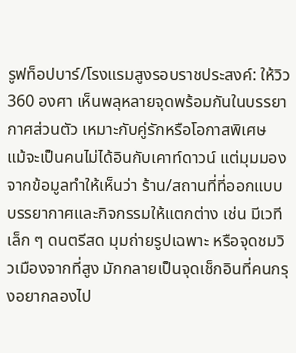รูฟท็อปบาร์/โรงแรมสูงรอบราชประสงค์: ให้วิว 360 องศา เห็นพลุหลายจุดพร้อมกันในบรรยากาศส่วนตัว เหมาะกับคู่รักหรือโอกาสพิเศษ
แม้จะเป็นคนไม่ได้อินกับเคาท์ดาวน์ แต่มุมมองจากข้อมูลทำให้เห็นว่า ร้าน/สถานที่ที่ออกแบบบรรยากาศและกิจกรรมให้แตกต่าง เช่น มีเวทีเล็ก ๆ ดนตรีสด มุมถ่ายรูปเฉพาะ หรือจุดชมวิวเมืองจากที่สูง มักกลายเป็นจุดเช็กอินที่คนกรุงอยากลองไป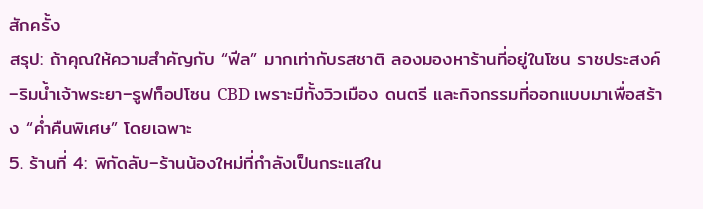สักครั้ง
สรุป: ถ้าคุณให้ความสำคัญกับ “ฟีล” มากเท่ากับรสชาติ ลองมองหาร้านที่อยู่ในโซน ราชประสงค์–ริมน้ำเจ้าพระยา–รูฟท็อปโซน CBD เพราะมีทั้งวิวเมือง ดนตรี และกิจกรรมที่ออกแบบมาเพื่อสร้าง “ค่ำคืนพิเศษ” โดยเฉพาะ
5. ร้านที่ 4: พิกัดลับ–ร้านน้องใหม่ที่กำลังเป็นกระแสใน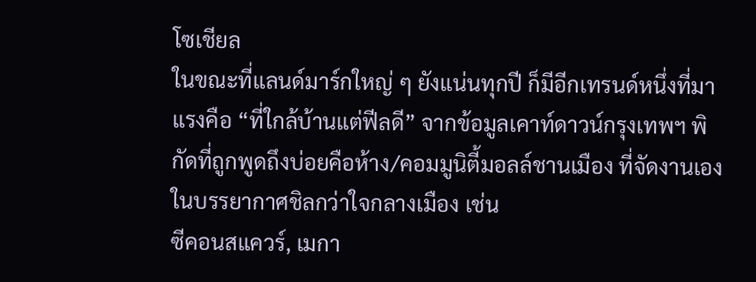โซเชียล
ในขณะที่แลนด์มาร์กใหญ่ ๆ ยังแน่นทุกปี ก็มีอีกเทรนด์หนึ่งที่มาแรงคือ “ที่ใกล้บ้านแต่ฟีลดี” จากข้อมูลเคาท์ดาวน์กรุงเทพฯ พิกัดที่ถูกพูดถึงบ่อยคือห้าง/คอมมูนิตี้มอลล์ชานเมือง ที่จัดงานเองในบรรยากาศชิลกว่าใจกลางเมือง เช่น
ซีคอนสแควร์, เมกา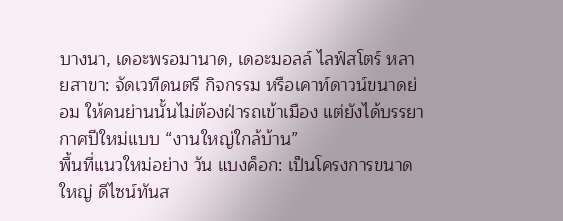บางนา, เดอะพรอมานาด, เดอะมอลล์ ไลฟ์สโตร์ หลายสาขา: จัดเวทีดนตรี กิจกรรม หรือเคาท์ดาวน์ขนาดย่อม ให้คนย่านนั้นไม่ต้องฝ่ารถเข้าเมือง แต่ยังได้บรรยากาศปีใหม่แบบ “งานใหญ่ใกล้บ้าน”
พื้นที่แนวใหม่อย่าง วัน แบงค็อก: เป็นโครงการขนาดใหญ่ ดีไซน์ทันส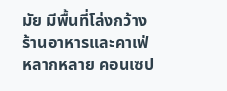มัย มีพื้นที่โล่งกว้าง ร้านอาหารและคาเฟ่หลากหลาย คอนเซป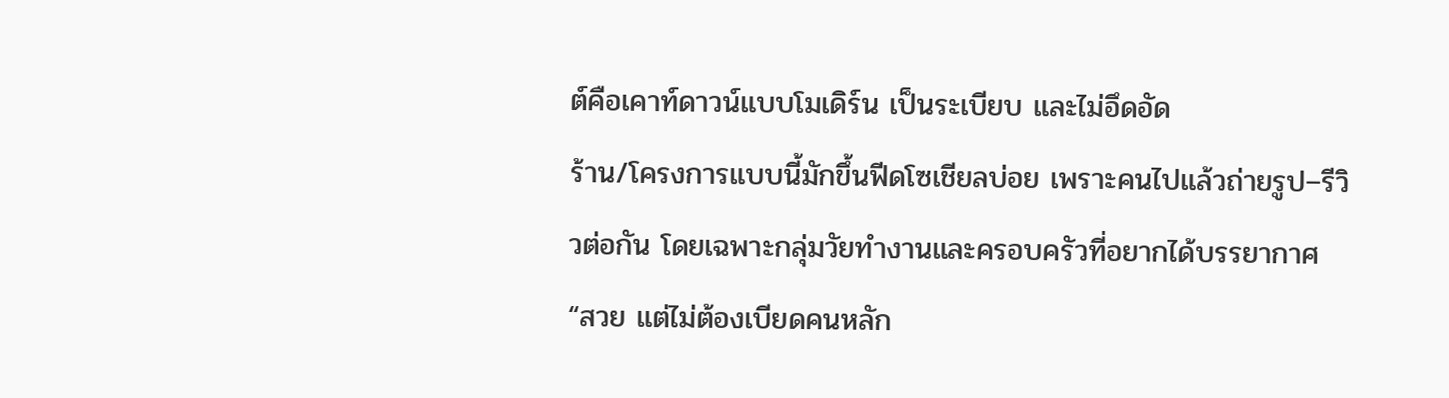ต์คือเคาท์ดาวน์แบบโมเดิร์น เป็นระเบียบ และไม่อึดอัด
ร้าน/โครงการแบบนี้มักขึ้นฟีดโซเชียลบ่อย เพราะคนไปแล้วถ่ายรูป–รีวิวต่อกัน โดยเฉพาะกลุ่มวัยทำงานและครอบครัวที่อยากได้บรรยากาศ “สวย แต่ไม่ต้องเบียดคนหลัก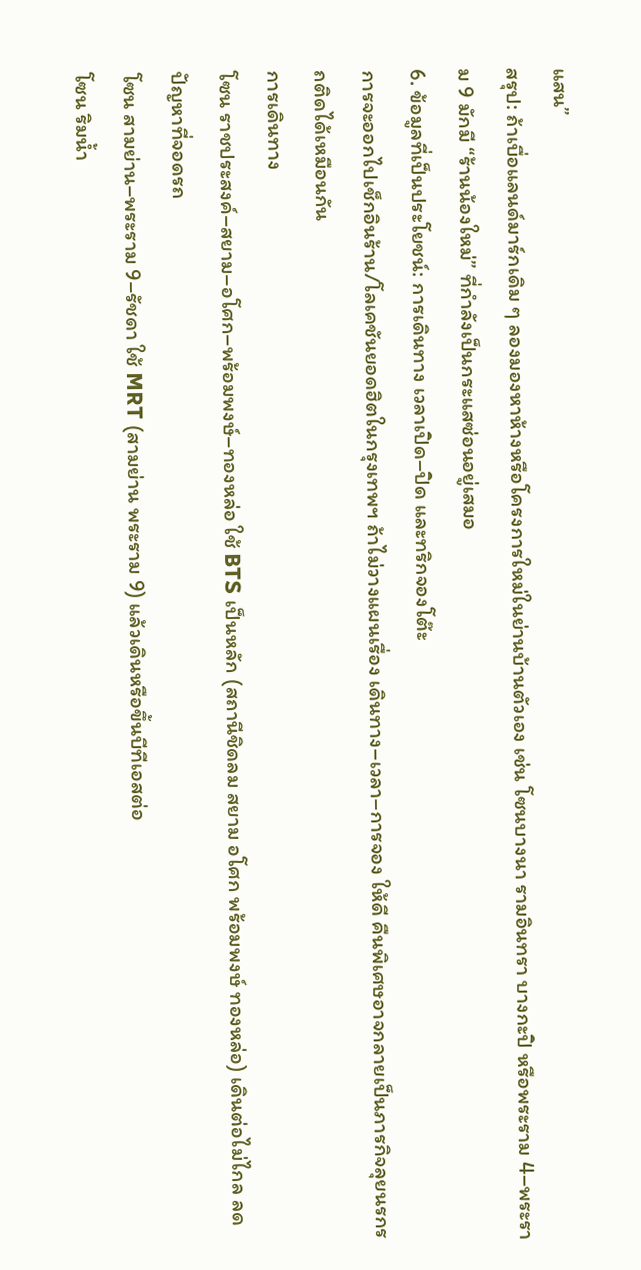แสน”
สรุป: ถ้าเบื่อแลนด์มาร์กเดิม ๆ ลองมองหาห้างหรือโครงการใหม่ในย่านบ้านตัวเอง เช่น โซนบางนา รามอินทรา บางกะปิ หรือพระราม 4–พระราม 9 มักมี “ร้านน้องใหม่” ที่กำลังเป็นกระแสซ่อนอยู่เสมอ
6. ข้อมูลที่เป็นประโยชน์: การเดินทาง เวลาเปิด–ปิด และทริกจองโต๊ะ
การจะออกไปเช็กอินร้าน/โลเคชันยอดฮิตในกรุงเทพฯ ถ้าไม่วางแผนเรื่อง เดินทาง–เวลา–การจอง ให้ดี คืนพิเศษอาจกลายเป็นภารกิจลุยนรกรถติดได้เหมือนกัน
การเดินทาง
โซน ราชประสงค์–สยาม–อโศก–พร้อมพงษ์–ทองหล่อ ใช้ BTS เป็นหลัก (สถานีชิดลม สยาม อโศก พร้อมพงษ์ ทองหล่อ) เดินต่อไม่ไกล ลดปัญหาที่จอดรถ
โซน สามย่าน–พระราม 9–รัชดา ใช้ MRT (สามย่าน พระราม 9) แล้วเดินหรือขึ้นบีทีเอสต่อ
โซน ริมน้ำ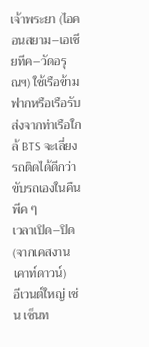เจ้าพระยา (ไอคอนสยาม–เอเชียทีค–วัดอรุณฯ) ใช้เรือข้ามฟากหรือเรือรับส่งจากท่าเรือใกล้ BTS จะเลี่ยงรถติดได้ดีกว่าขับรถเองในคืนพีค ๆ
เวลาเปิด–ปิด (จากเคสงานเคาท์ดาวน์)
อีเวนต์ใหญ่ เช่น เซ็นท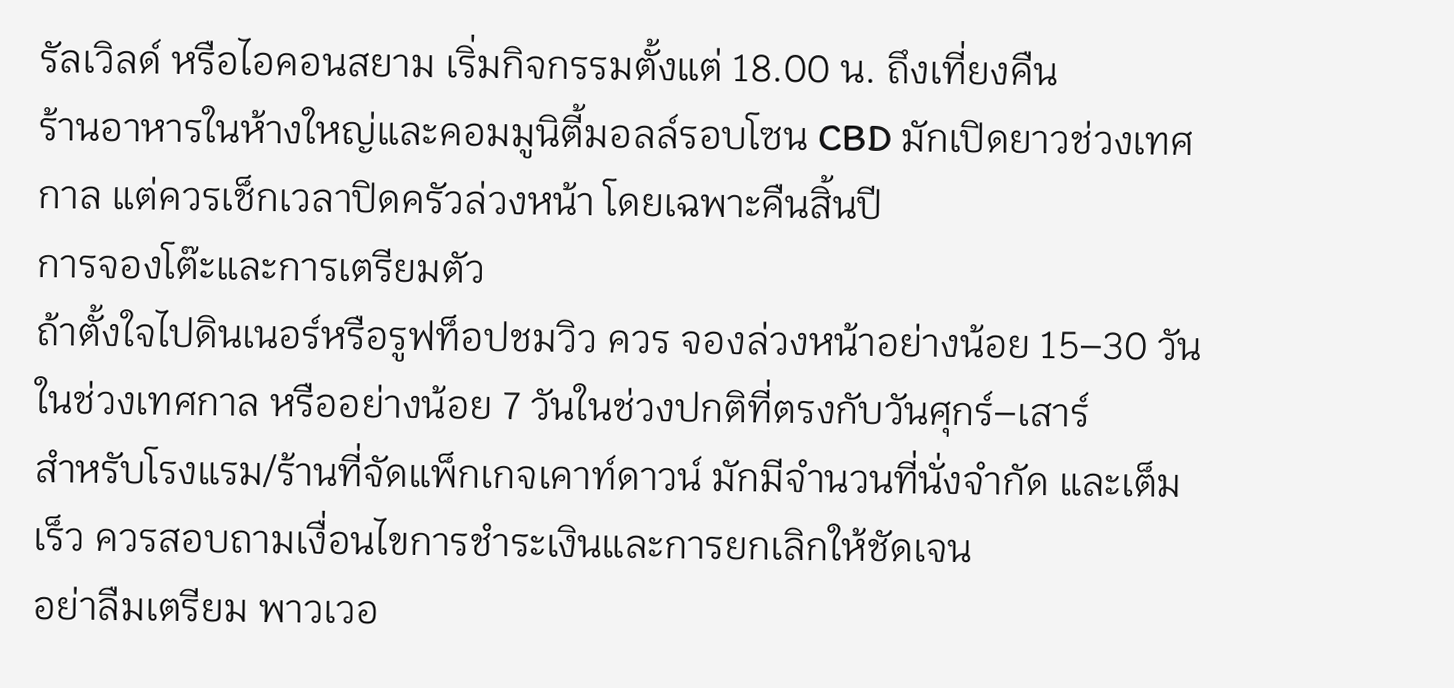รัลเวิลด์ หรือไอคอนสยาม เริ่มกิจกรรมตั้งแต่ 18.00 น. ถึงเที่ยงคืน
ร้านอาหารในห้างใหญ่และคอมมูนิตี้มอลล์รอบโซน CBD มักเปิดยาวช่วงเทศกาล แต่ควรเช็กเวลาปิดครัวล่วงหน้า โดยเฉพาะคืนสิ้นปี
การจองโต๊ะและการเตรียมตัว
ถ้าตั้งใจไปดินเนอร์หรือรูฟท็อปชมวิว ควร จองล่วงหน้าอย่างน้อย 15–30 วัน ในช่วงเทศกาล หรืออย่างน้อย 7 วันในช่วงปกติที่ตรงกับวันศุกร์–เสาร์
สำหรับโรงแรม/ร้านที่จัดแพ็กเกจเคาท์ดาวน์ มักมีจำนวนที่นั่งจำกัด และเต็มเร็ว ควรสอบถามเงื่อนไขการชำระเงินและการยกเลิกให้ชัดเจน
อย่าลืมเตรียม พาวเวอ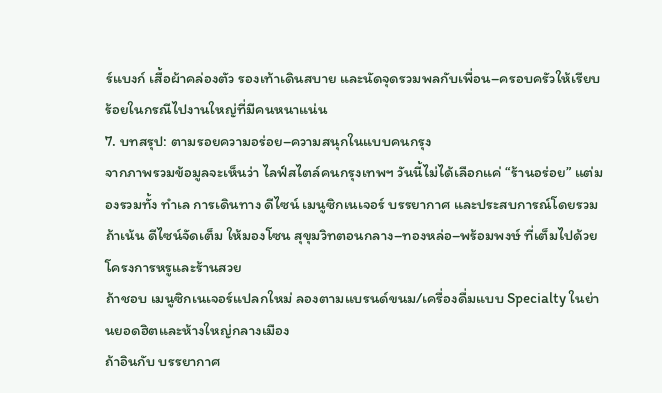ร์แบงก์ เสื้อผ้าคล่องตัว รองเท้าเดินสบาย และนัดจุดรวมพลกับเพื่อน–ครอบครัวให้เรียบร้อยในกรณีไปงานใหญ่ที่มีคนหนาแน่น
7. บทสรุป: ตามรอยความอร่อย–ความสนุกในแบบคนกรุง
จากภาพรวมข้อมูลจะเห็นว่า ไลฟ์สไตล์คนกรุงเทพฯ วันนี้ไม่ได้เลือกแค่ “ร้านอร่อย” แต่มองรวมทั้ง ทำเล การเดินทาง ดีไซน์ เมนูซิกเนเจอร์ บรรยากาศ และประสบการณ์โดยรวม
ถ้าเน้น ดีไซน์จัดเต็ม ให้มองโซน สุขุมวิทตอนกลาง–ทองหล่อ–พร้อมพงษ์ ที่เต็มไปด้วยโครงการหรูและร้านสวย
ถ้าชอบ เมนูซิกเนเจอร์แปลกใหม่ ลองตามแบรนด์ขนม/เครื่องดื่มแบบ Specialty ในย่านยอดฮิตและห้างใหญ่กลางเมือง
ถ้าอินกับ บรรยากาศ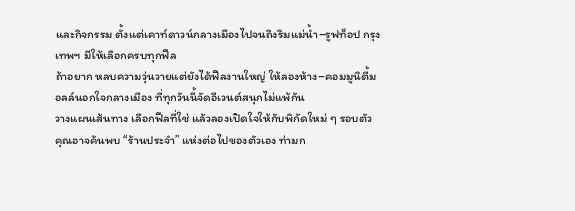และกิจกรรม ตั้งแต่เคาท์ดาวน์กลางเมืองไปจนถึงริมแม่น้ำ–รูฟท็อป กรุงเทพฯ มีให้เลือกครบทุกฟีล
ถ้าอยาก หลบความวุ่นวายแต่ยังได้ฟีลงานใหญ่ ให้ลองห้าง–คอมมูนิตี้มอลล์นอกใจกลางเมือง ที่ทุกวันนี้จัดอีเวนต์สนุกไม่แพ้กัน
วางแผนเส้นทาง เลือกฟีลที่ใช่ แล้วลองเปิดใจให้กับพิกัดใหม่ ๆ รอบตัว คุณอาจค้นพบ “ร้านประจำ” แห่งต่อไปของตัวเอง ท่ามก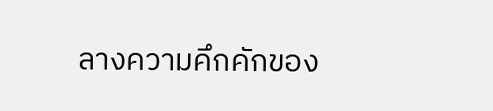ลางความคึกคักของ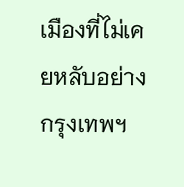เมืองที่ไม่เคยหลับอย่างกรุงเทพฯ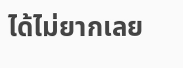ได้ไม่ยากเลย